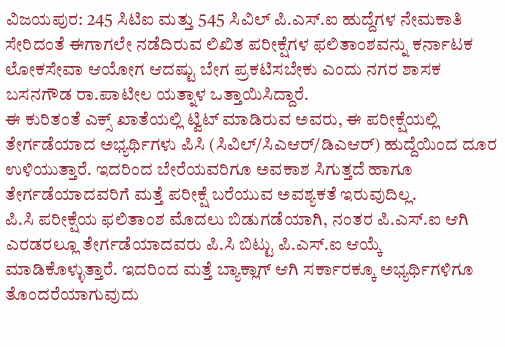ವಿಜಯಪುರ: 245 ಸಿಟಿಐ ಮತ್ತು 545 ಸಿವಿಲ್ ಪಿ.ಎಸ್.ಐ ಹುದ್ದೆಗಳ ನೇಮಕಾತಿ ಸೇರಿದಂತೆ ಈಗಾಗಲೇ ನಡೆದಿರುವ ಲಿಖಿತ ಪರೀಕ್ಷೆಗಳ ಫಲಿತಾಂಶವನ್ನು ಕರ್ನಾಟಕ ಲೋಕಸೇವಾ ಆಯೋಗ ಆದಷ್ಟು ಬೇಗ ಪ್ರಕಟಿಸಬೇಕು ಎಂದು ನಗರ ಶಾಸಕ ಬಸನಗೌಡ ರಾ.ಪಾಟೀಲ ಯತ್ನಾಳ ಒತ್ತಾಯಿಸಿದ್ದಾರೆ.
ಈ ಕುರಿತಂತೆ ಎಕ್ಸ್ ಖಾತೆಯಲ್ಲಿ ಟ್ವಿಟ್ ಮಾಡಿರುವ ಅವರು, ಈ ಪರೀಕ್ಷೆಯಲ್ಲಿ ತೇರ್ಗಡೆಯಾದ ಅಭ್ಯರ್ಥಿಗಳು ಪಿಸಿ (ಸಿವಿಲ್/ಸಿಎಆರ್/ಡಿಎಆರ್) ಹುದ್ದೆಯಿಂದ ದೂರ ಉಳಿಯುತ್ತಾರೆ. ಇದರಿಂದ ಬೇರೆಯವರಿಗೂ ಅವಕಾಶ ಸಿಗುತ್ತದೆ ಹಾಗೂ ತೇರ್ಗಡೆಯಾದವರಿಗೆ ಮತ್ತೆ ಪರೀಕ್ಷೆ ಬರೆಯುವ ಅವಶ್ಯಕತೆ ಇರುವುದಿಲ್ಲ.
ಪಿ.ಸಿ ಪರೀಕ್ಷೆಯ ಫಲಿತಾಂಶ ಮೊದಲು ಬಿಡುಗಡೆಯಾಗಿ, ನಂತರ ಪಿ.ಎಸ್.ಐ ಆಗಿ ಎರಡರಲ್ಲೂ ತೇರ್ಗಡೆಯಾದವರು ಪಿ.ಸಿ ಬಿಟ್ಟು ಪಿ.ಎಸ್.ಐ ಆಯ್ಕೆ ಮಾಡಿಕೊಳ್ಳುತ್ತಾರೆ. ಇದರಿಂದ ಮತ್ತೆ ಬ್ಯಾಕ್ಲಾಗ್ ಆಗಿ ಸರ್ಕಾರಕ್ಕೂ ಅಭ್ಯರ್ಥಿಗಳಿಗೂ ತೊಂದರೆಯಾಗುವುದು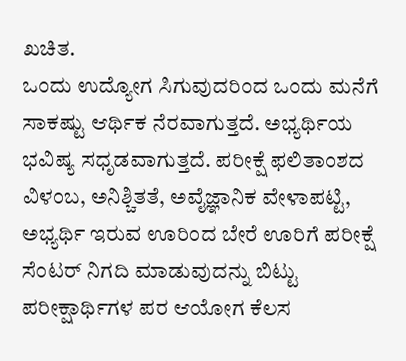ಖಚಿತ.
ಒಂದು ಉದ್ಯೋಗ ಸಿಗುವುದರಿಂದ ಒಂದು ಮನೆಗೆ ಸಾಕಷ್ಟು ಆರ್ಥಿಕ ನೆರವಾಗುತ್ತದೆ. ಅಭ್ಯರ್ಥಿಯ ಭವಿಷ್ಯ ಸಧೃಡವಾಗುತ್ತದೆ. ಪರೀಕ್ಷೆ ಫಲಿತಾಂಶದ ವಿಳಂಬ, ಅನಿಶ್ಚಿತತೆ, ಅವೈಜ್ಞಾನಿಕ ವೇಳಾಪಟ್ಟಿ, ಅಭ್ಯರ್ಥಿ ಇರುವ ಊರಿಂದ ಬೇರೆ ಊರಿಗೆ ಪರೀಕ್ಷೆ ಸೆಂಟರ್ ನಿಗದಿ ಮಾಡುವುದನ್ನು ಬಿಟ್ಟು ಪರೀಕ್ಷಾರ್ಥಿಗಳ ಪರ ಆಯೋಗ ಕೆಲಸ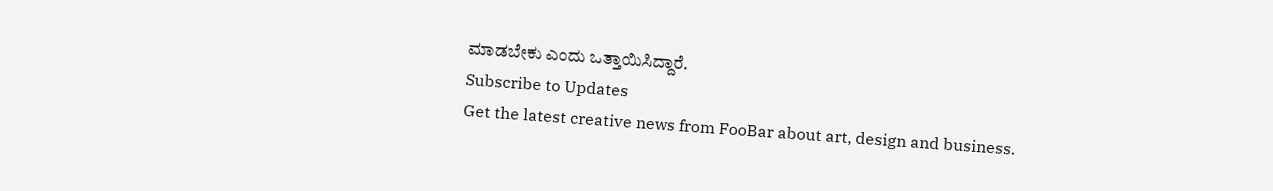ಮಾಡಬೇಕು ಎಂದು ಒತ್ತಾಯಿಸಿದ್ದಾರೆ.
Subscribe to Updates
Get the latest creative news from FooBar about art, design and business.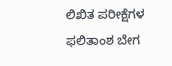ಲಿಖಿತ ಪರೀಕ್ಷೆಗಳ ಫಲಿತಾಂಶ ಬೇಗ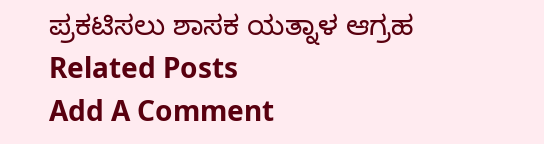ಪ್ರಕಟಿಸಲು ಶಾಸಕ ಯತ್ನಾಳ ಆಗ್ರಹ
Related Posts
Add A Comment